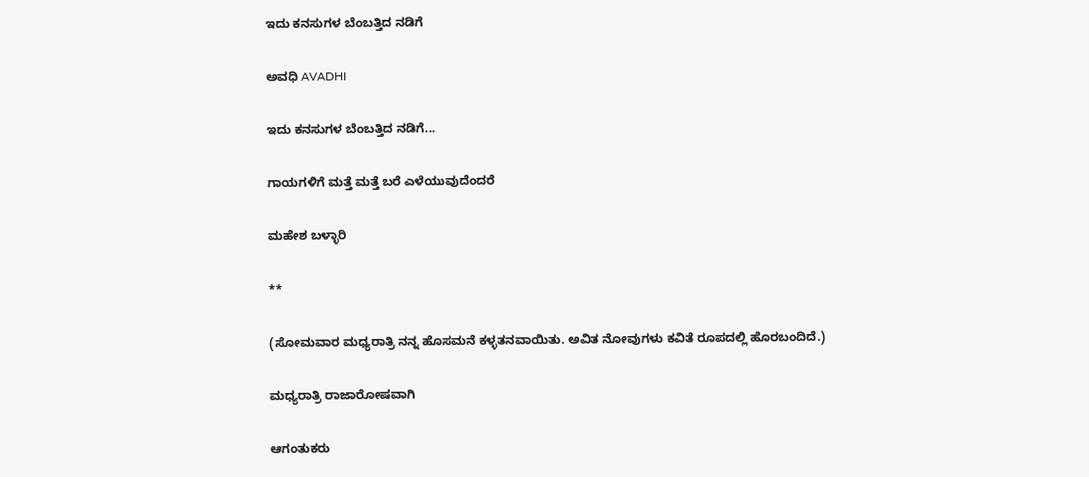ಇದು ಕನಸುಗಳ ಬೆಂಬತ್ತಿದ ನಡಿಗೆ‍

ಅವಧಿ AVADHI

ಇದು ಕನಸುಗಳ ಬೆಂಬತ್ತಿದ ನಡಿಗೆ...

ಗಾಯಗಳಿಗೆ ಮತ್ತೆ ಮತ್ತೆ ಬರೆ ಎಳೆಯುವುದೆಂದರೆ

ಮಹೇಶ ಬಳ್ಳಾರಿ

**

(ಸೋಮವಾರ ಮಧ್ಯರಾತ್ರಿ ನನ್ನ ಹೊಸಮನೆ ಕಳ್ಳತನವಾಯಿತು. ಅವಿತ ನೋವುಗಳು ಕವಿತೆ ರೂಪದಲ್ಲಿ ಹೊರಬಂದಿದೆ.)

ಮಧ್ಯರಾತ್ರಿ ರಾಜಾರೋಷವಾಗಿ

ಆಗಂತುಕರು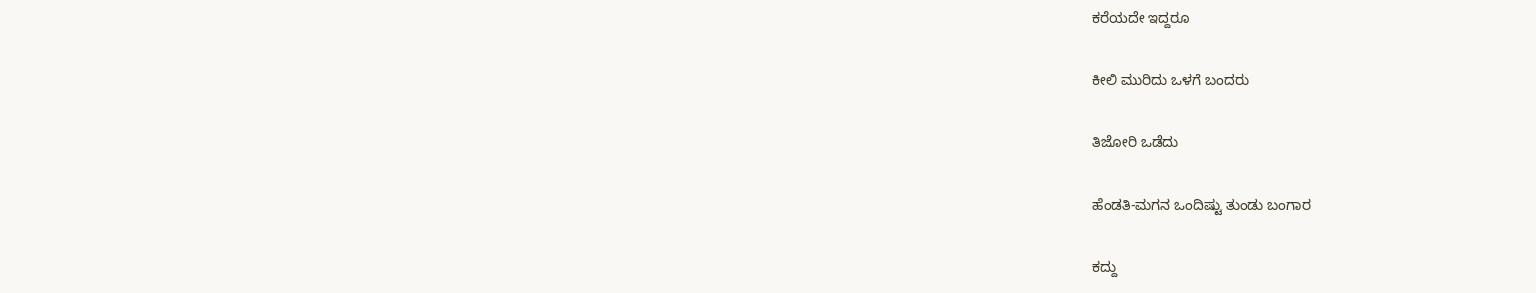ಕರೆಯದೇ ಇದ್ದರೂ

ಕೀಲಿ ಮುರಿದು ಒಳಗೆ ಬಂದರು

ತಿಜೋರಿ ಒಡೆದು

ಹೆಂಡತಿ-ಮಗನ ಒಂದಿಷ್ಟು ತುಂಡು ಬಂಗಾರ

ಕದ್ದು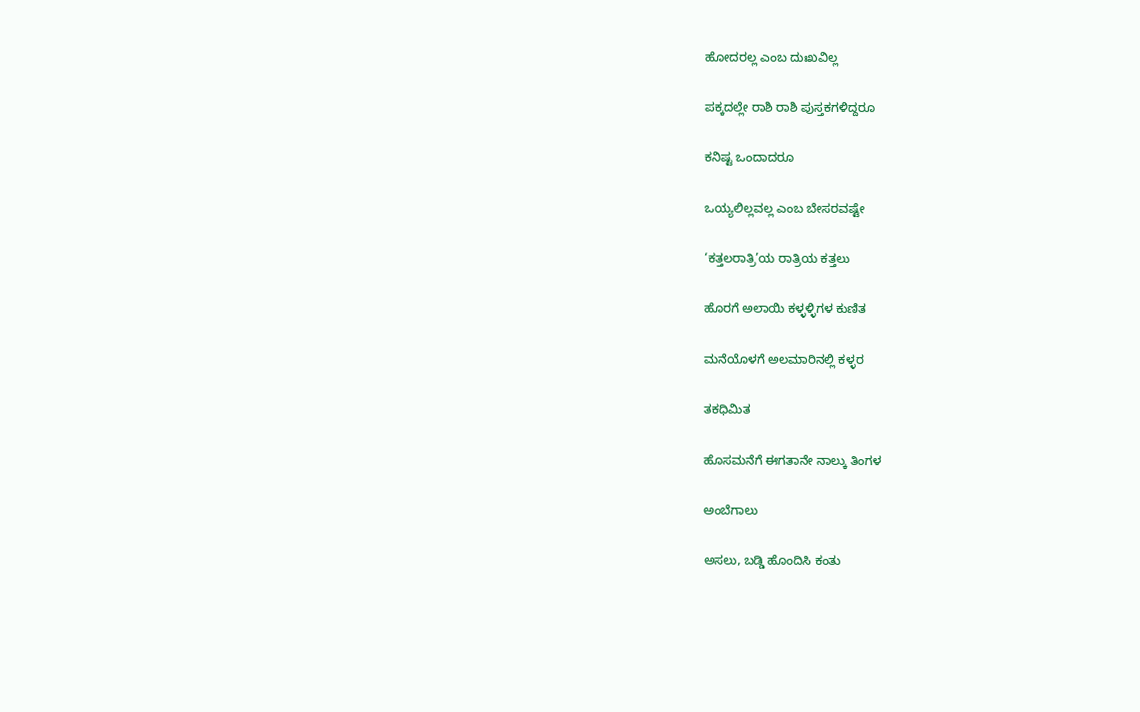ಹೋದರಲ್ಲ ಎಂಬ ದುಃಖವಿಲ್ಲ

ಪಕ್ಕದಲ್ಲೇ ರಾಶಿ ರಾಶಿ ಪುಸ್ತಕಗಳಿದ್ದರೂ

ಕನಿಷ್ಟ ಒಂದಾದರೂ

ಒಯ್ಯಲಿಲ್ಲವಲ್ಲ ಎಂಬ ಬೇಸರವಷ್ಟೇ

‘ಕತ್ತಲರಾತ್ರಿ’ಯ ರಾತ್ರಿಯ ಕತ್ತಲು

ಹೊರಗೆ ಅಲಾಯಿ ಕಳ್ಳಳ್ಳಿಗಳ ಕುಣಿತ

ಮನೆಯೊಳಗೆ ಅಲಮಾರಿನಲ್ಲಿ ಕಳ್ಳರ

ತಕಧಿಮಿತ

ಹೊಸಮನೆಗೆ ಈಗತಾನೇ ನಾಲ್ಕು ತಿಂಗಳ

ಅಂಬೆಗಾಲು

ಅಸಲು, ಬಡ್ಡಿ ಹೊಂದಿಸಿ ಕಂತು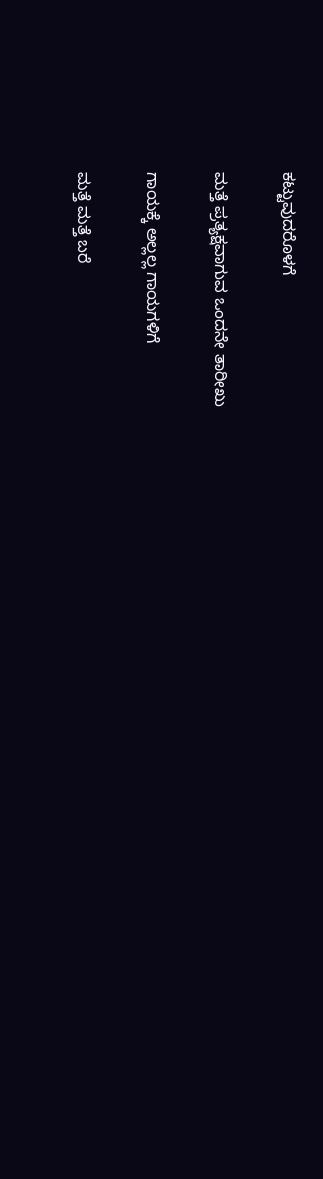ಕಟ್ಟುವುದರೊಳಗೆ

ಮತ್ತೆ ಪ್ರತ್ಯಕ್ಷವಾಗುವ ಒಂದನೇ ತಾರೀಖು

ಗಾಯಕ್ಕೆ ಅಲ್ಲಲ್ಲ ಗಾಯಗಳಿಗೆ

ಮತ್ತೆ ಮತ್ತೆ ಬರೆ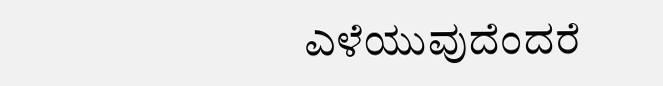ಎಳೆಯುವುದೆಂದರೆ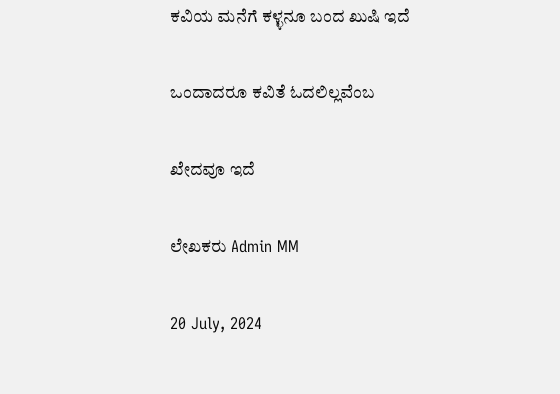ಕವಿಯ ಮನೆಗೆ ಕಳ್ಳನೂ ಬಂದ ಖುಷಿ ಇದೆ

ಒಂದಾದರೂ ಕವಿತೆ ಓದಲಿಲ್ಲವೆಂಬ

ಖೇದವೂ ಇದೆ

ಲೇಖಕರು Admin MM

20 July, 2024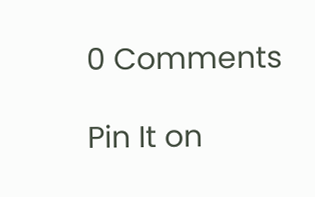0 Comments

Pin It on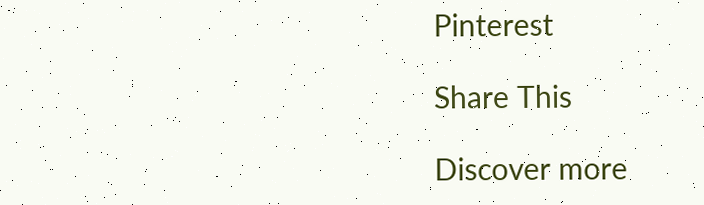Pinterest

Share This

Discover more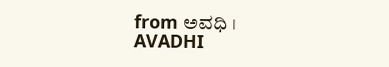from ಅವಧಿ । AVADHI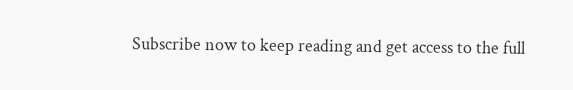Subscribe now to keep reading and get access to the full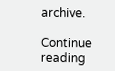archive.

Continue reading